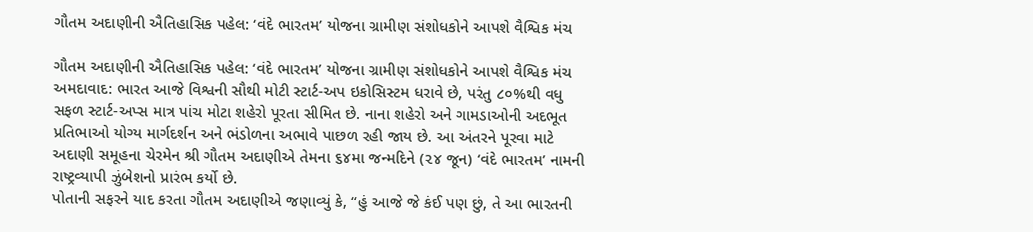ગૌતમ અદાણીની ઐતિહાસિક પહેલ: ‘વંદે ભારતમ’ યોજના ગ્રામીણ સંશોધકોને આપશે વૈશ્વિક મંચ

ગૌતમ અદાણીની ઐતિહાસિક પહેલ: ‘વંદે ભારતમ’ યોજના ગ્રામીણ સંશોધકોને આપશે વૈશ્વિક મંચ
અમદાવાદ: ભારત આજે વિશ્વની સૌથી મોટી સ્ટાર્ટ-અપ ઇકોસિસ્ટમ ધરાવે છે, પરંતુ ૮૦%થી વધુ સફળ સ્ટાર્ટ-અપ્સ માત્ર પાંચ મોટા શહેરો પૂરતા સીમિત છે. નાના શહેરો અને ગામડાઓની અદભૂત પ્રતિભાઓ યોગ્ય માર્ગદર્શન અને ભંડોળના અભાવે પાછળ રહી જાય છે. આ અંતરને પૂરવા માટે અદાણી સમૂહના ચેરમેન શ્રી ગૌતમ અદાણીએ તેમના ૬૪મા જન્મદિને (૨૪ જૂન) ‘વંદે ભારતમ’ નામની રાષ્ટ્રવ્યાપી ઝુંબેશનો પ્રારંભ કર્યો છે.
પોતાની સફરને યાદ કરતા ગૌતમ અદાણીએ જણાવ્યું કે, “હું આજે જે કંઈ પણ છું, તે આ ભારતની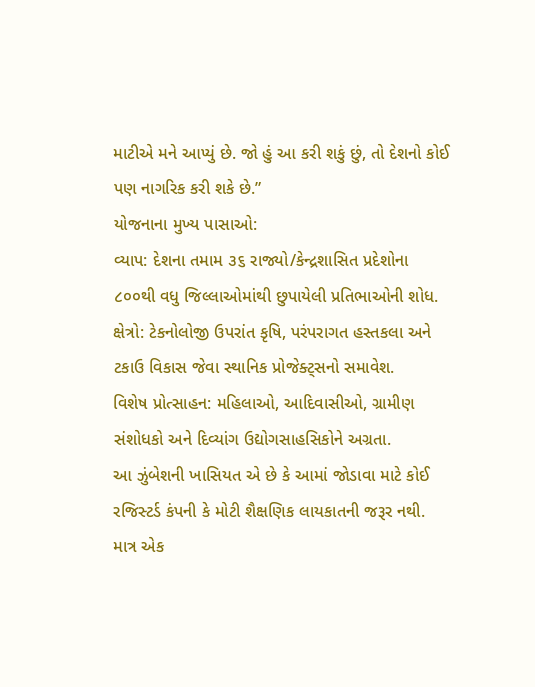માટીએ મને આપ્યું છે. જો હું આ કરી શકું છું, તો દેશનો કોઈ પણ નાગરિક કરી શકે છે.”
યોજનાના મુખ્ય પાસાઓ:
વ્યાપ: દેશના તમામ ૩૬ રાજ્યો/કેન્દ્રશાસિત પ્રદેશોના ૮૦૦થી વધુ જિલ્લાઓમાંથી છુપાયેલી પ્રતિભાઓની શોધ.
ક્ષેત્રો: ટેકનોલોજી ઉપરાંત કૃષિ, પરંપરાગત હસ્તકલા અને ટકાઉ વિકાસ જેવા સ્થાનિક પ્રોજેક્ટ્સનો સમાવેશ.
વિશેષ પ્રોત્સાહન: મહિલાઓ, આદિવાસીઓ, ગ્રામીણ સંશોધકો અને દિવ્યાંગ ઉદ્યોગસાહસિકોને અગ્રતા.
આ ઝુંબેશની ખાસિયત એ છે કે આમાં જોડાવા માટે કોઈ રજિસ્ટર્ડ કંપની કે મોટી શૈક્ષણિક લાયકાતની જરૂર નથી. માત્ર એક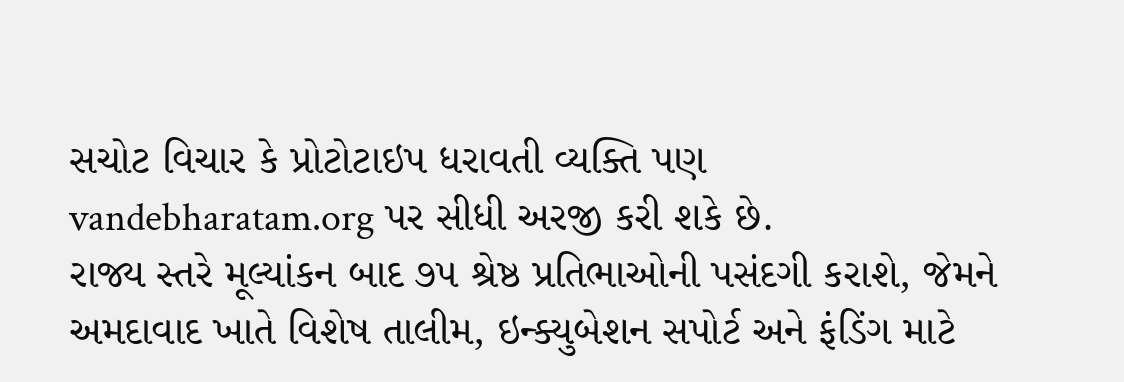સચોટ વિચાર કે પ્રોટોટાઇપ ધરાવતી વ્યક્તિ પણ vandebharatam.org પર સીધી અરજી કરી શકે છે.
રાજ્ય સ્તરે મૂલ્યાંકન બાદ ૭૫ શ્રેષ્ઠ પ્રતિભાઓની પસંદગી કરાશે, જેમને અમદાવાદ ખાતે વિશેષ તાલીમ, ઇન્ક્યુબેશન સપોર્ટ અને ફંડિંગ માટે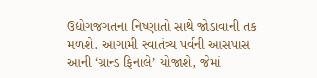ઉદ્યોગજગતના નિષ્ણાતો સાથે જોડાવાની તક મળશે. આગામી સ્વાતંત્ર્ય પર્વની આસપાસ આની ‘ગ્રાન્ડ ફિનાલે’ યોજાશે, જેમાં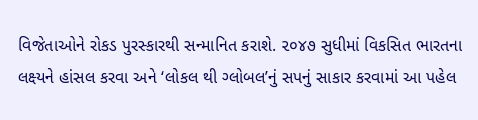વિજેતાઓને રોકડ પુરસ્કારથી સન્માનિત કરાશે. ૨૦૪૭ સુધીમાં વિકસિત ભારતના લક્ષ્યને હાંસલ કરવા અને ‘લોકલ થી ગ્લોબલ’નું સપનું સાકાર કરવામાં આ પહેલ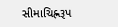સીમાચિહ્નરૂપ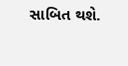સાબિત થશે.